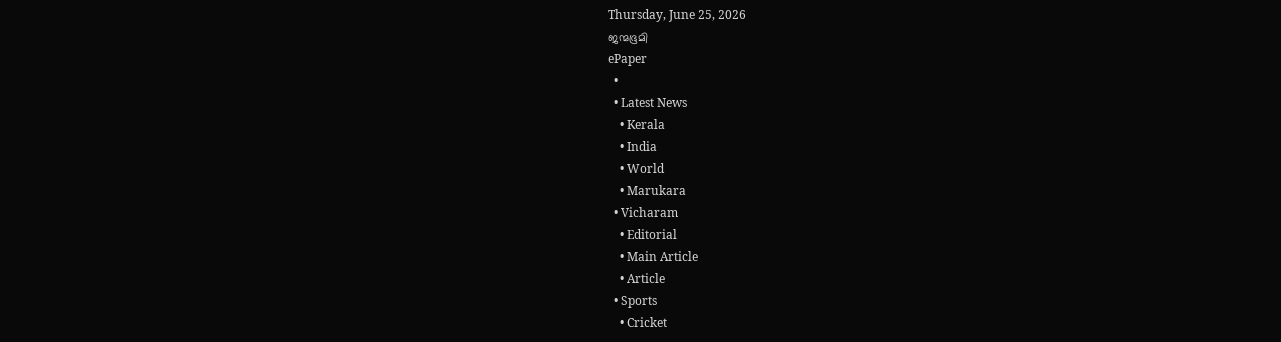Thursday, June 25, 2026
ജന്മഭൂമി
ePaper
  •
  • Latest News
    • Kerala
    • India
    • World
    • Marukara
  • Vicharam
    • Editorial
    • Main Article
    • Article
  • Sports
    • Cricket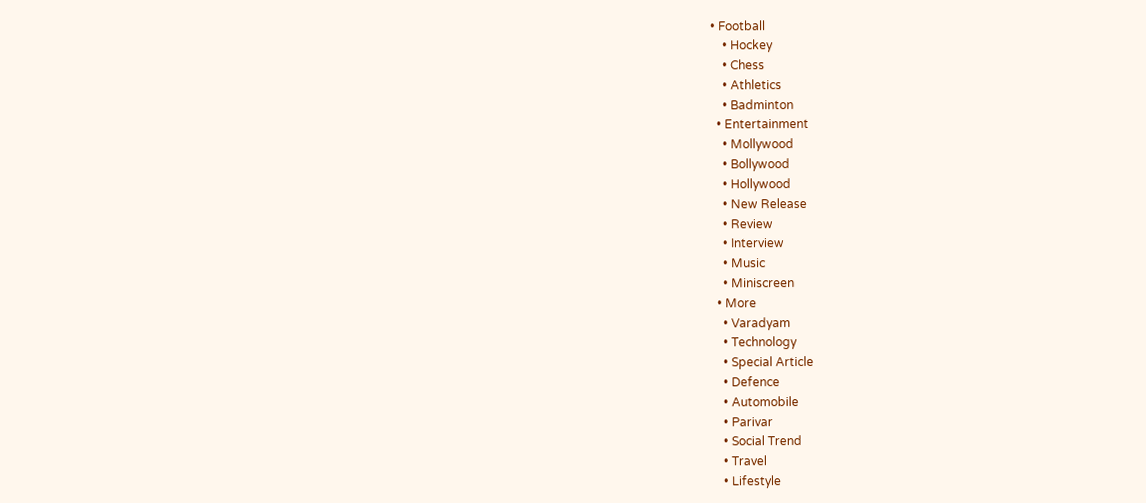• Football
    • Hockey
    • Chess
    • Athletics
    • Badminton
  • Entertainment
    • Mollywood
    • Bollywood
    • Hollywood
    • New Release
    • Review
    • Interview
    • Music
    • Miniscreen
  • More
    • Varadyam
    • Technology
    • Special Article
    • Defence
    • Automobile
    • Parivar
    • Social Trend
    • Travel
    • Lifestyle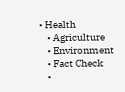• Health
    • Agriculture
    • Environment
    • Fact Check
    •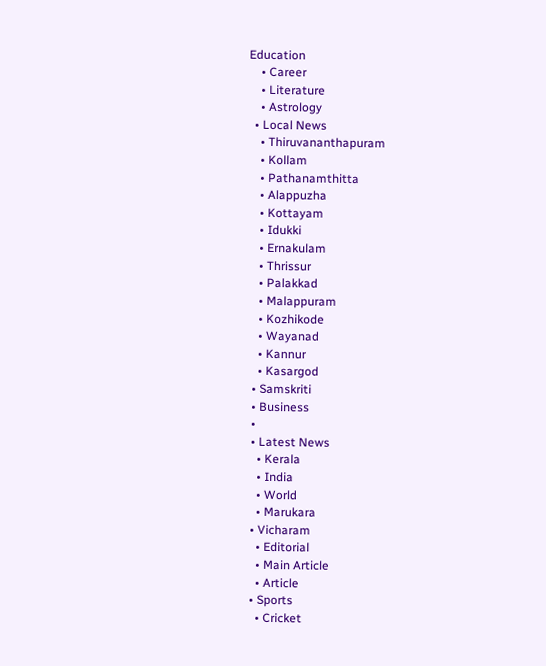Education
    • Career
    • Literature
    • Astrology
  • Local News
    • Thiruvananthapuram
    • Kollam
    • Pathanamthitta
    • Alappuzha
    • Kottayam
    • Idukki
    • Ernakulam
    • Thrissur
    • Palakkad
    • Malappuram
    • Kozhikode
    • Wayanad
    • Kannur
    • Kasargod
  • Samskriti
  • Business
  •
  • Latest News
    • Kerala
    • India
    • World
    • Marukara
  • Vicharam
    • Editorial
    • Main Article
    • Article
  • Sports
    • Cricket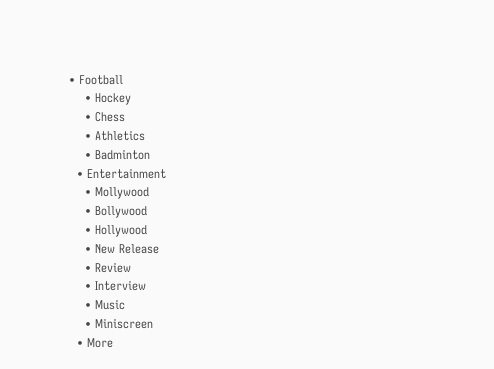• Football
    • Hockey
    • Chess
    • Athletics
    • Badminton
  • Entertainment
    • Mollywood
    • Bollywood
    • Hollywood
    • New Release
    • Review
    • Interview
    • Music
    • Miniscreen
  • More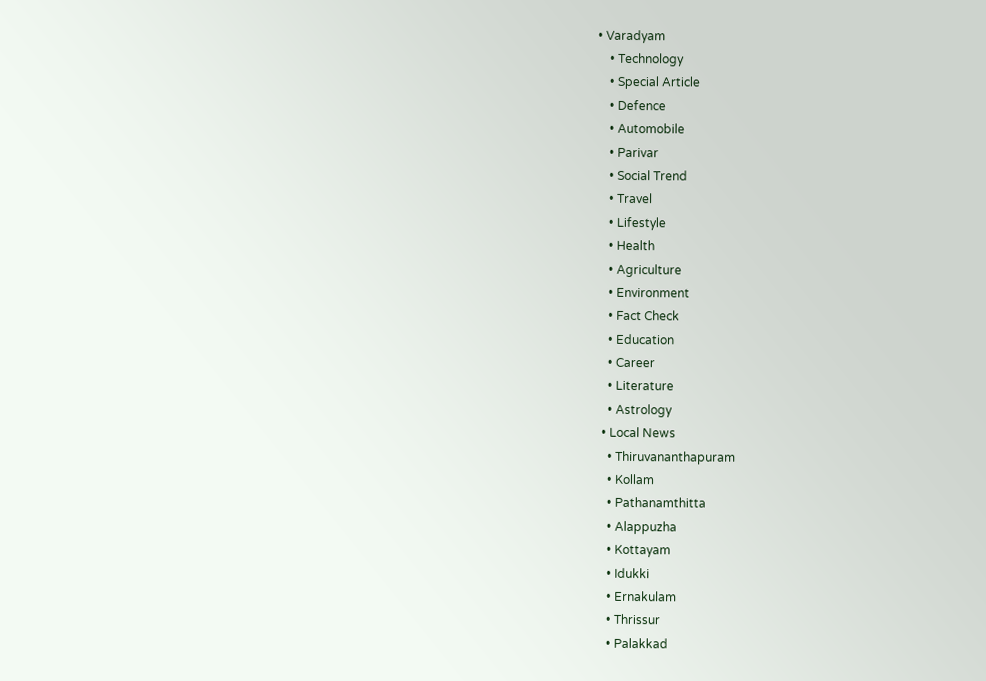• Varadyam
    • Technology
    • Special Article
    • Defence
    • Automobile
    • Parivar
    • Social Trend
    • Travel
    • Lifestyle
    • Health
    • Agriculture
    • Environment
    • Fact Check
    • Education
    • Career
    • Literature
    • Astrology
  • Local News
    • Thiruvananthapuram
    • Kollam
    • Pathanamthitta
    • Alappuzha
    • Kottayam
    • Idukki
    • Ernakulam
    • Thrissur
    • Palakkad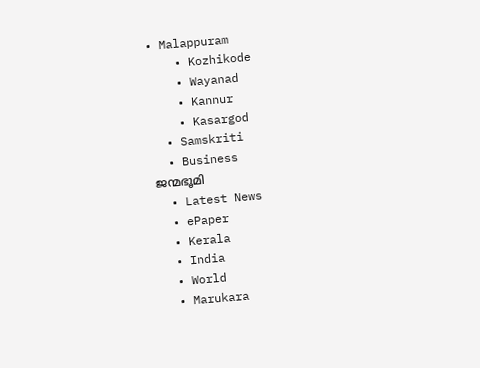• Malappuram
    • Kozhikode
    • Wayanad
    • Kannur
    • Kasargod
  • Samskriti
  • Business
ജന്മഭൂമി
  • Latest News
  • ePaper
  • Kerala
  • India
  • World
  • Marukara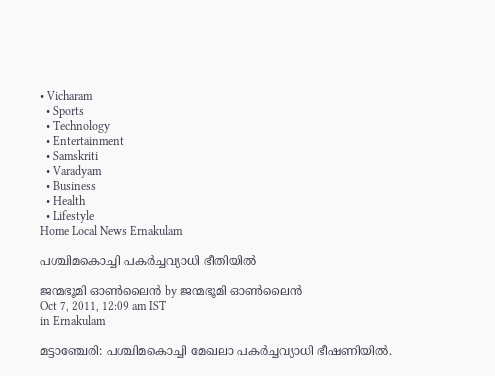• Vicharam
  • Sports
  • Technology
  • Entertainment
  • Samskriti
  • Varadyam
  • Business
  • Health
  • Lifestyle
Home Local News Ernakulam

പശ്ചിമകൊച്ചി പകര്‍ച്ചവ്യാധി ഭീതിയില്‍

ജന്മഭൂമി ഓണ്‍ലൈന്‍ by ജന്മഭൂമി ഓണ്‍ലൈന്‍
Oct 7, 2011, 12:09 am IST
in Ernakulam

മട്ടാഞ്ചേരി: പശ്ചിമകൊച്ചി മേഖലാ പകര്‍ച്ചവ്യാധി ഭീഷണിയില്‍.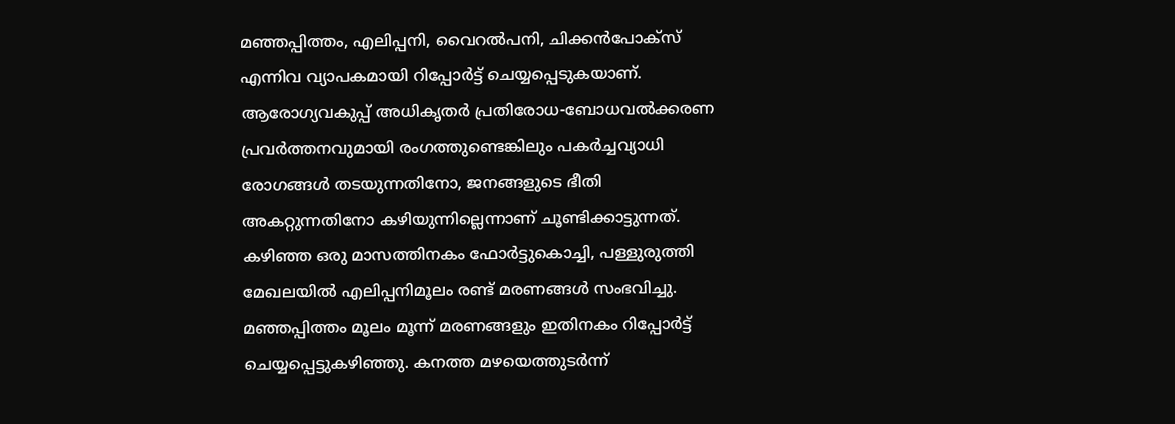മഞ്ഞപ്പിത്തം, എലിപ്പനി, വൈറല്‍പനി, ചിക്കന്‍പോക്സ്‌ എന്നിവ വ്യാപകമായി റിപ്പോര്‍ട്ട്‌ ചെയ്യപ്പെടുകയാണ്‌. ആരോഗ്യവകുപ്പ്‌ അധികൃതര്‍ പ്രതിരോധ-ബോധവല്‍ക്കരണ പ്രവര്‍ത്തനവുമായി രംഗത്തുണ്ടെങ്കിലും പകര്‍ച്ചവ്യാധി രോഗങ്ങള്‍ തടയുന്നതിനോ, ജനങ്ങളുടെ ഭീതി അകറ്റുന്നതിനോ കഴിയുന്നില്ലെന്നാണ്‌ ചൂണ്ടിക്കാട്ടുന്നത്‌. കഴിഞ്ഞ ഒരു മാസത്തിനകം ഫോര്‍ട്ടുകൊച്ചി, പള്ളുരുത്തി മേഖലയില്‍ എലിപ്പനിമൂലം രണ്ട്‌ മരണങ്ങള്‍ സംഭവിച്ചു. മഞ്ഞപ്പിത്തം മൂലം മൂന്ന്‌ മരണങ്ങളും ഇതിനകം റിപ്പോര്‍ട്ട്‌ ചെയ്യപ്പെട്ടുകഴിഞ്ഞു. കനത്ത മഴയെത്തുടര്‍ന്ന്‌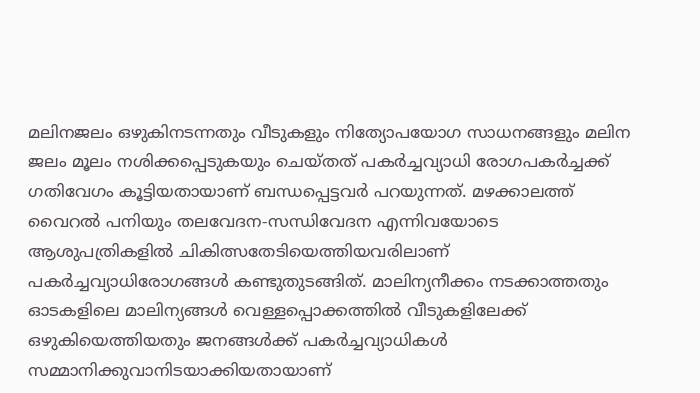മലിനജലം ഒഴുകിനടന്നതും വീടുകളും നിത്യോപയോഗ സാധനങ്ങളും മലിന ജലം മൂലം നശിക്കപ്പെടുകയും ചെയ്തത്‌ പകര്‍ച്ചവ്യാധി രോഗപകര്‍ച്ചക്ക്‌ ഗതിവേഗം കൂട്ടിയതായാണ്‌ ബന്ധപ്പെട്ടവര്‍ പറയുന്നത്‌. മഴക്കാലത്ത്‌ വൈറല്‍ പനിയും തലവേദന-സന്ധിവേദന എന്നിവയോടെ ആശുപത്രികളില്‍ ചികിത്സതേടിയെത്തിയവരിലാണ്‌ പകര്‍ച്ചവ്യാധിരോഗങ്ങള്‍ കണ്ടുതുടങ്ങിത്‌. മാലിന്യനീക്കം നടക്കാത്തതും ഓടകളിലെ മാലിന്യങ്ങള്‍ വെള്ളപ്പൊക്കത്തില്‍ വീടുകളിലേക്ക്‌ ഒഴുകിയെത്തിയതും ജനങ്ങള്‍ക്ക്‌ പകര്‍ച്ചവ്യാധികള്‍ സമ്മാനിക്കുവാനിടയാക്കിയതായാണ്‌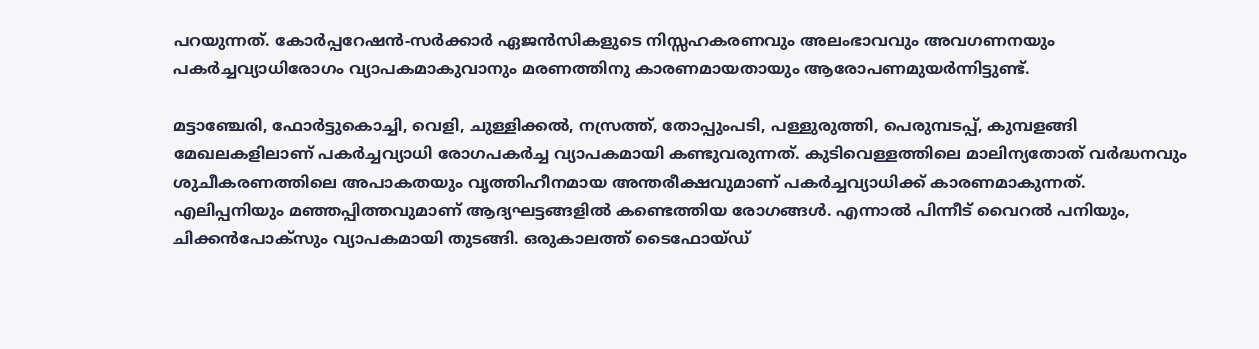പറയുന്നത്‌. കോര്‍പ്പറേഷന്‍-സര്‍ക്കാര്‍ ഏജന്‍സികളുടെ നിസ്സഹകരണവും അലംഭാവവും അവഗണനയും പകര്‍ച്ചവ്യാധിരോഗം വ്യാപകമാകുവാനും മരണത്തിനു കാരണമായതായും ആരോപണമുയര്‍ന്നിട്ടുണ്ട്‌.

മട്ടാഞ്ചേരി, ഫോര്‍ട്ടുകൊച്ചി, വെളി, ചുള്ളിക്കല്‍, നസ്രത്ത്‌, തോപ്പുംപടി, പള്ളുരുത്തി, പെരുമ്പടപ്പ്‌, കുമ്പളങ്ങി മേഖലകളിലാണ്‌ പകര്‍ച്ചവ്യാധി രോഗപകര്‍ച്ച വ്യാപകമായി കണ്ടുവരുന്നത്‌. കുടിവെള്ളത്തിലെ മാലിന്യതോത്‌ വര്‍ദ്ധനവും ശുചീകരണത്തിലെ അപാകതയും വൃത്തിഹീനമായ അന്തരീക്ഷവുമാണ്‌ പകര്‍ച്ചവ്യാധിക്ക്‌ കാരണമാകുന്നത്‌. എലിപ്പനിയും മഞ്ഞപ്പിത്തവുമാണ്‌ ആദ്യഘട്ടങ്ങളില്‍ കണ്ടെത്തിയ രോഗങ്ങള്‍. എന്നാല്‍ പിന്നീട്‌ വൈറല്‍ പനിയും, ചിക്കന്‍പോക്സും വ്യാപകമായി തുടങ്ങി. ഒരുകാലത്ത്‌ ടൈഫോയ്ഡ്‌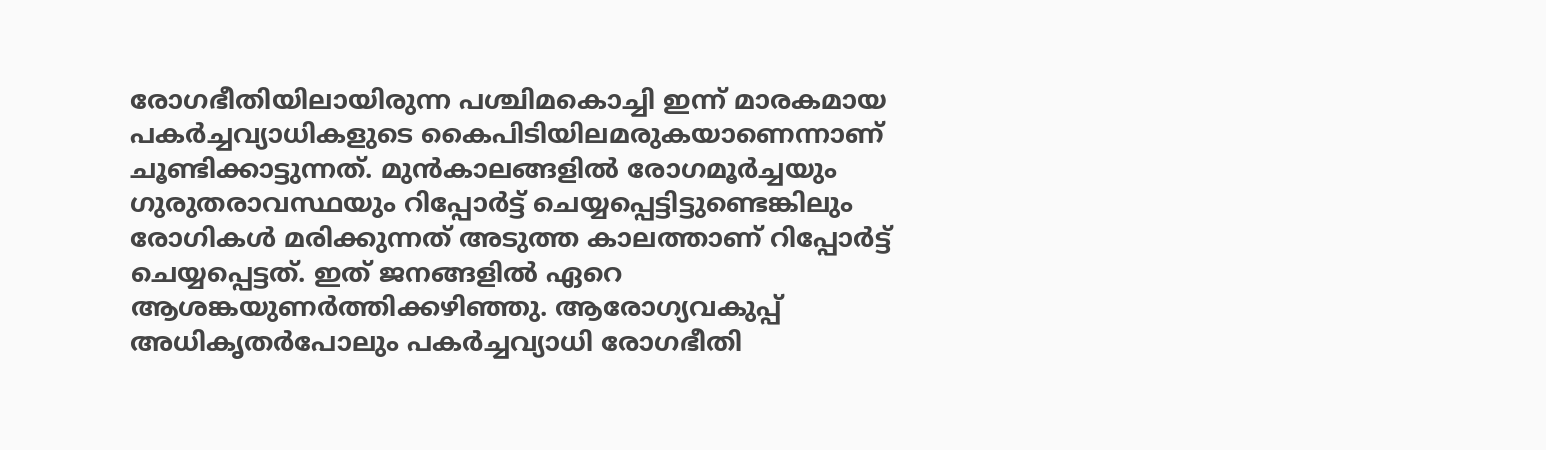രോഗഭീതിയിലായിരുന്ന പശ്ചിമകൊച്ചി ഇന്ന്‌ മാരകമായ പകര്‍ച്ചവ്യാധികളുടെ കൈപിടിയിലമരുകയാണെന്നാണ്‌ ചൂണ്ടിക്കാട്ടുന്നത്‌. മുന്‍കാലങ്ങളില്‍ രോഗമൂര്‍ച്ചയും ഗുരുതരാവസ്ഥയും റിപ്പോര്‍ട്ട്‌ ചെയ്യപ്പെട്ടിട്ടുണ്ടെങ്കിലും രോഗികള്‍ മരിക്കുന്നത്‌ അടുത്ത കാലത്താണ്‌ റിപ്പോര്‍ട്ട്‌ ചെയ്യപ്പെട്ടത്‌. ഇത്‌ ജനങ്ങളില്‍ ഏറെ ആശങ്കയുണര്‍ത്തിക്കഴിഞ്ഞു. ആരോഗ്യവകുപ്പ്‌ അധികൃതര്‍പോലും പകര്‍ച്ചവ്യാധി രോഗഭീതി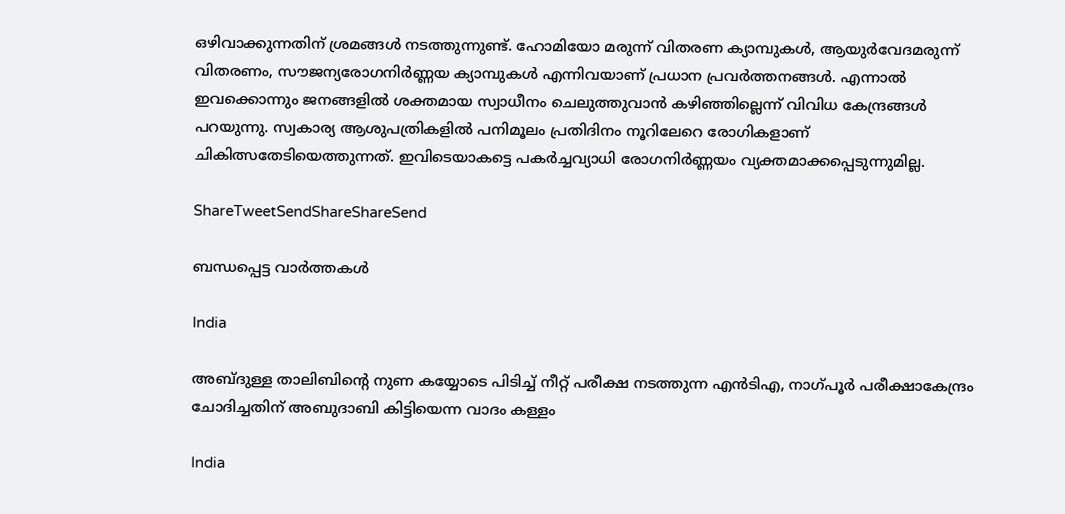ഒഴിവാക്കുന്നതിന്‌ ശ്രമങ്ങള്‍ നടത്തുന്നുണ്ട്‌. ഹോമിയോ മരുന്ന്‌ വിതരണ ക്യാമ്പുകള്‍, ആയുര്‍വേദമരുന്ന്‌ വിതരണം, സൗജന്യരോഗനിര്‍ണ്ണയ ക്യാമ്പുകള്‍ എന്നിവയാണ്‌ പ്രധാന പ്രവര്‍ത്തനങ്ങള്‍. എന്നാല്‍ ഇവക്കൊന്നും ജനങ്ങളില്‍ ശക്തമായ സ്വാധീനം ചെലുത്തുവാന്‍ കഴിഞ്ഞില്ലെന്ന്‌ വിവിധ കേന്ദ്രങ്ങള്‍ പറയുന്നു. സ്വകാര്യ ആശുപത്രികളില്‍ പനിമൂലം പ്രതിദിനം നൂറിലേറെ രോഗികളാണ്‌ ചികിത്സതേടിയെത്തുന്നത്‌. ഇവിടെയാകട്ടെ പകര്‍ച്ചവ്യാധി രോഗനിര്‍ണ്ണയം വ്യക്തമാക്കപ്പെടുന്നുമില്ല.

ShareTweetSendShareShareSend

ബന്ധപ്പെട്ട വാര്‍ത്തകള്‍

India

അബ്ദുള്ള താലിബിന്റെ നുണ കയ്യോടെ പിടിച്ച് നീറ്റ് പരീക്ഷ നടത്തുന്ന എന്‍ടിഎ, നാഗ്പൂര്‍ പരീക്ഷാകേന്ദ്രം ചോദിച്ചതിന് അബുദാബി കിട്ടിയെന്ന വാദം കള്ളം

India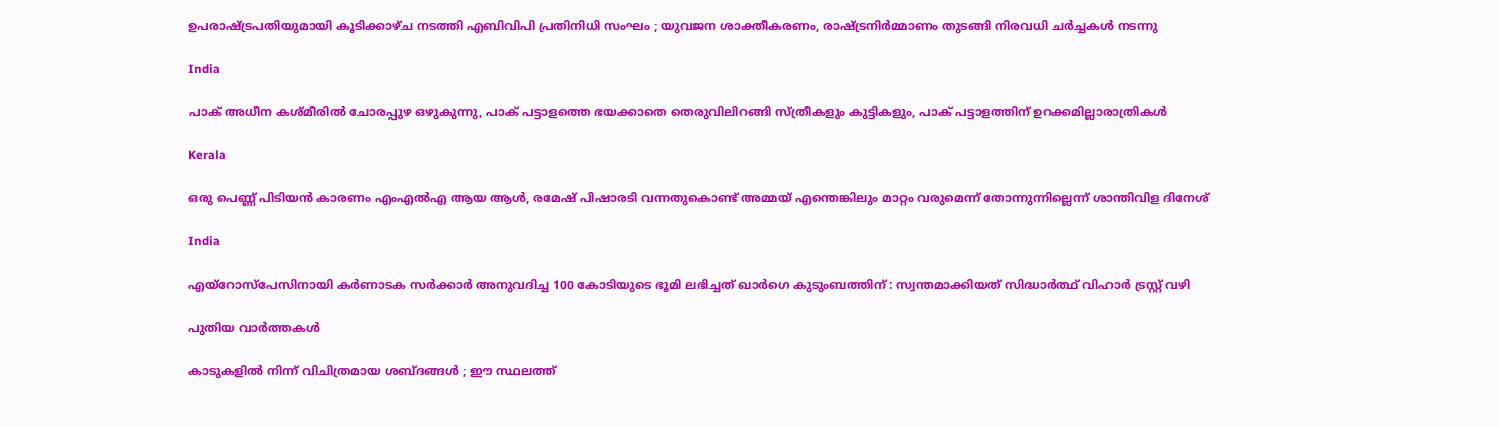ഉപരാഷ്‌ട്രപതിയുമായി കൂടിക്കാഴ്ച നടത്തി എബിവിപി പ്രതിനിധി സംഘം ; യുവജന ശാക്തീകരണം, രാഷ്‌ട്രനിർമ്മാണം തുടങ്ങി നിരവധി ചർച്ചകൾ നടന്നു

India

പാക് അധീന കശ്മീരില്‍ ചോരപ്പുഴ ഒഴുകുന്നു, പാക് പട്ടാളത്തെ ഭയക്കാതെ തെരുവിലിറങ്ങി സ്ത്രീകളും കുട്ടികളും, പാക് പട്ടാളത്തിന് ഉറക്കമില്ലാരാത്രികള്‍

Kerala

ഒരു പെണ്ണ് പിടിയന്‍ കാരണം എംഎല്‍എ ആയ ആള്‍, രമേഷ് പിഷാരടി വന്നതുകൊണ്ട് അമ്മയ് എന്തെങ്കിലും മാറ്റം വരുമെന്ന് തോന്നുന്നില്ലെന്ന് ശാന്തിവിള ദിനേശ്

India

എയ്‌റോസ്‌പേസിനായി കർണാടക സർക്കാർ അനുവദിച്ച 100 കോടിയുടെ ഭൂമി ലഭിച്ചത് ഖാർഗെ കുടുംബത്തിന് : സ്വന്തമാക്കിയത് സിദ്ധാർത്ഥ് വിഹാർ ട്രസ്റ്റ് വഴി

പുതിയ വാര്‍ത്തകള്‍

കാടുകളിൽ നിന്ന് വിചിത്രമായ ശബ്ദങ്ങൾ ; ഈ സ്ഥലത്ത്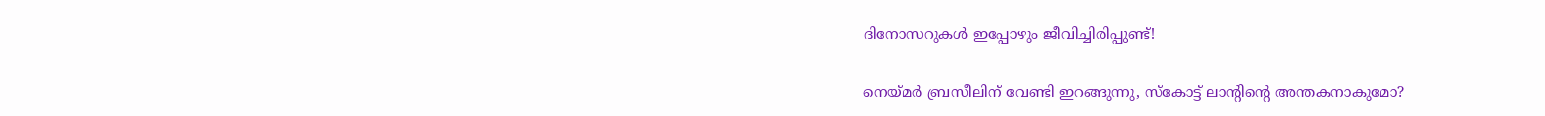ദിനോസറുകൾ ഇപ്പോഴും ജീവിച്ചിരിപ്പുണ്ട്!

നെയ്‌മര്‍ ബ്രസീലിന് വേണ്ടി ഇറങ്ങുന്നു, സ്കോട്ട് ലാന്‍റിന്റെ അന്തകനാകുമോ?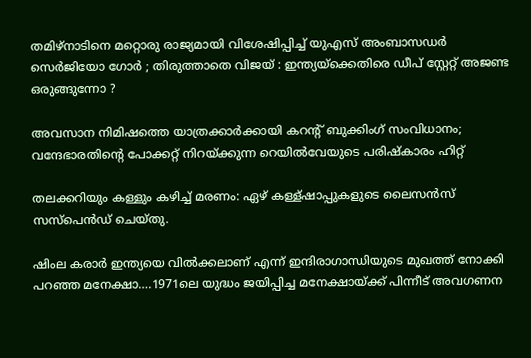തമിഴ്നാടിനെ മറ്റൊരു രാജ്യമായി വിശേഷിപ്പിച്ച് യുഎസ് അംബാസഡർ സെർജിയോ ഗോർ ; തിരുത്താതെ വിജയ് : ഇന്ത്യയ്‌ക്കെതിരെ ഡീപ് സ്റ്റേറ്റ് അജണ്ട ഒരുങ്ങുന്നോ ?

അവസാന നിമിഷത്തെ യാത്രക്കാർക്കായി കറന്റ് ബുക്കിംഗ് സംവിധാനം; വന്ദേഭാരതിന്റെ പോക്കറ്റ് നിറയ്‌ക്കുന്ന റെയില്‍വേയുടെ പരിഷ്കാരം ഹിറ്റ്

തലക്കറിയും കള്ളും കഴിച്ച് മരണം: ഏഴ് കള്ള്ഷാപ്പുകളുടെ ലൈസന്‍സ് സസ്പെന്‍ഡ് ചെയ്തു.

ഷിംല കരാര്‍ ഇന്ത്യയെ വില്‍ക്കലാണ് എന്ന് ഇന്ദിരാഗാന്ധിയുടെ മുഖത്ത് നോക്കി പറഞ്ഞ മനേക്ഷാ….1971ലെ യുദ്ധം ജയിപ്പിച്ച മനേക്ഷായ്‌ക്ക് പിന്നീട് അവഗണന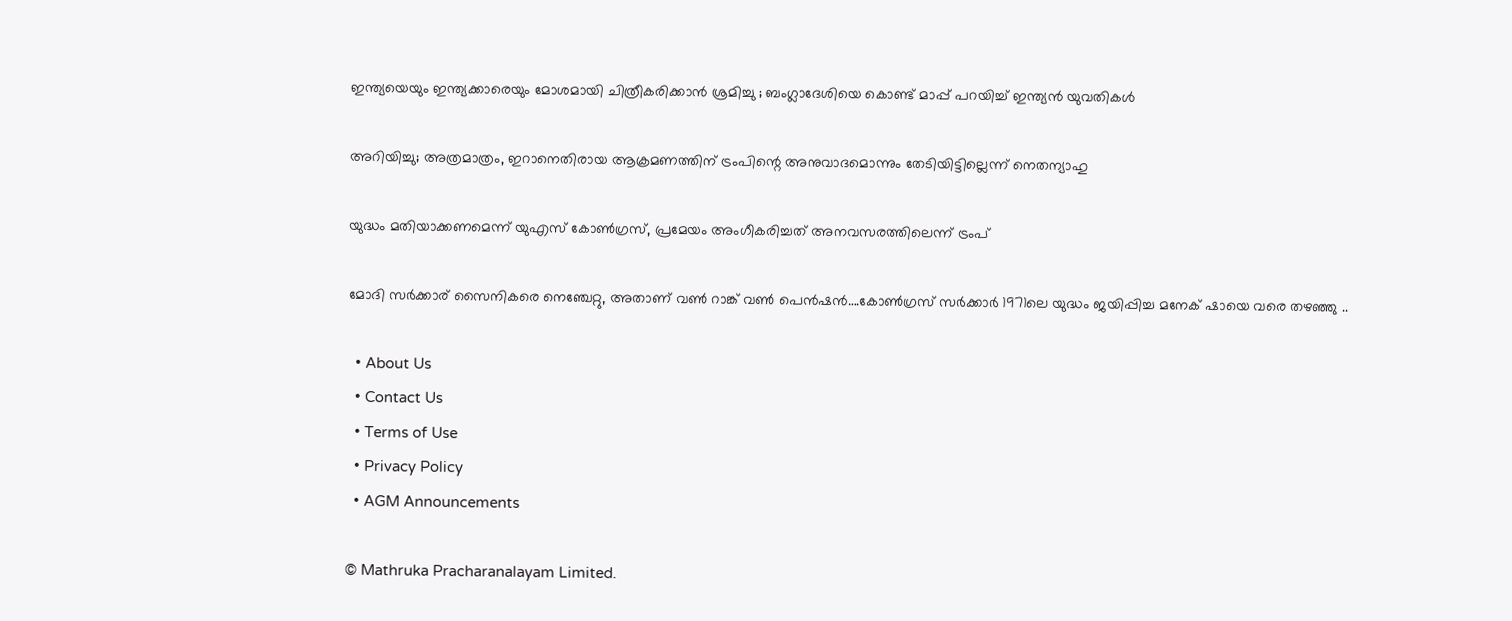ഇന്ത്യയെയും ഇന്ത്യക്കാരെയും മോശമായി ചിത്രീകരിക്കാൻ ശ്രമിച്ചു ; ബംഗ്ലാദേശിയെ കൊണ്ട് മാപ്പ് പറയിച്ച് ഇന്ത്യൻ യുവതികൾ

അറിയിച്ചു; അത്രമാത്രം, ഇറാനെതിരായ ആക്രമണത്തിന് ട്രംപിന്റെ അനുവാദമൊന്നും തേടിയിട്ടില്ലെന്ന് നെതന്യാഹു

യുദ്ധം മതിയാക്കണമെന്ന് യുഎസ് കോണ്‍ഗ്രസ്, പ്രമേയം അംഗീകരിച്ചത് അനവസരത്തിലെന്ന് ട്രംപ്

മോദി സര്‍ക്കാര‍് സൈനികരെ നെഞ്ചേറ്റു, അതാണ് വണ്‍ റാങ്ക് വണ്‍ പെന്‍ഷന്‍….കോണ്‍ഗ്രസ് സര്‍ക്കാര്‍ 1971ലെ യുദ്ധം ജയിപ്പിച്ച മനേക് ഷായെ വരെ തഴഞ്ഞു ..

  • About Us
  • Contact Us
  • Terms of Use
  • Privacy Policy
  • AGM Announcements

© Mathruka Pracharanalayam Limited.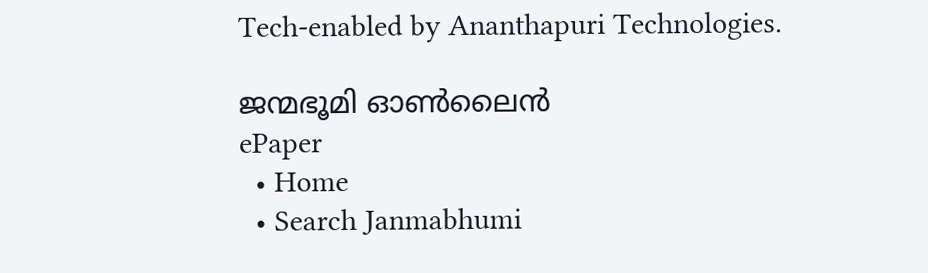Tech-enabled by Ananthapuri Technologies.

ജന്മഭൂമി ഓണ്‍ലൈന്‍
ePaper
  • Home
  • Search Janmabhumi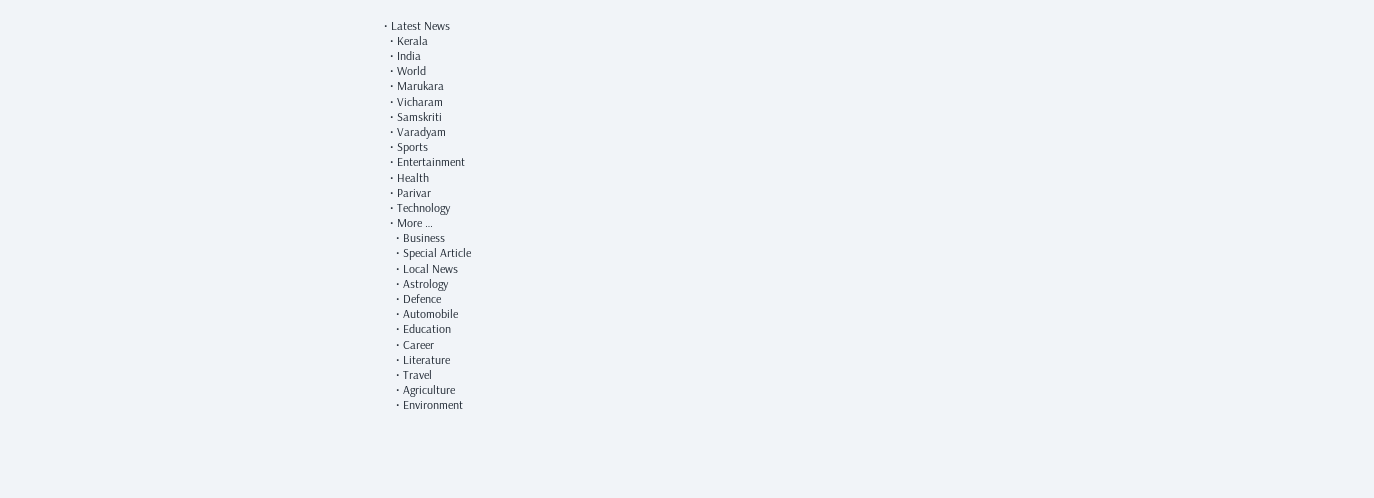• Latest News
  • Kerala
  • India
  • World
  • Marukara
  • Vicharam
  • Samskriti
  • Varadyam
  • Sports
  • Entertainment
  • Health
  • Parivar
  • Technology
  • More …
    • Business
    • Special Article
    • Local News
    • Astrology
    • Defence
    • Automobile
    • Education
    • Career
    • Literature
    • Travel
    • Agriculture
    • Environment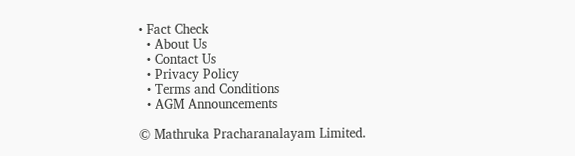• Fact Check
  • About Us
  • Contact Us
  • Privacy Policy
  • Terms and Conditions
  • AGM Announcements

© Mathruka Pracharanalayam Limited.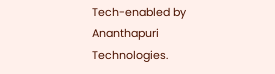Tech-enabled by Ananthapuri Technologies.